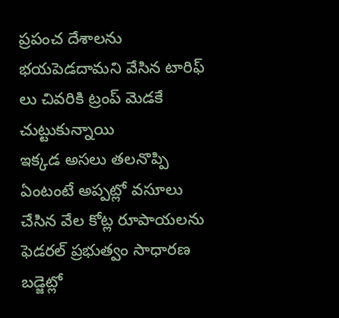ప్రపంచ దేశాలను భయపెడదామని వేసిన టారిఫ్ లు చివరికి ట్రంప్ మెడకే చుట్టుకున్నాయి
ఇక్కడ అసలు తలనొప్పి ఏంటంటే అప్పట్లో వసూలు చేసిన వేల కోట్ల రూపాయలను ఫెడరల్ ప్రభుత్వం సాధారణ బడ్జెట్లో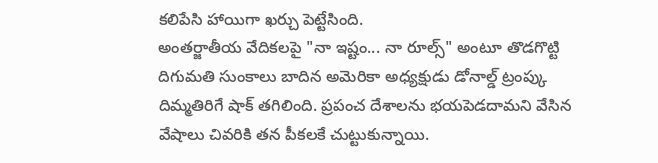కలిపేసి హాయిగా ఖర్చు పెట్టేసింది.
అంతర్జాతీయ వేదికలపై "నా ఇష్టం... నా రూల్స్" అంటూ తొడగొట్టి దిగుమతి సుంకాలు బాదిన అమెరికా అధ్యక్షుడు డోనాల్డ్ ట్రంప్కు దిమ్మతిరిగే షాక్ తగిలింది. ప్రపంచ దేశాలను భయపెడదామని వేసిన వేషాలు చివరికి తన పీకలకే చుట్టుకున్నాయి.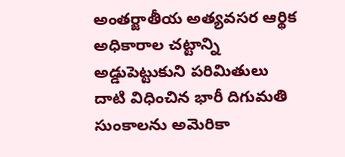అంతర్జాతీయ అత్యవసర ఆర్థిక అధికారాల చట్టాన్ని అడ్డుపెట్టుకుని పరిమితులు దాటి విధించిన భారీ దిగుమతి సుంకాలను అమెరికా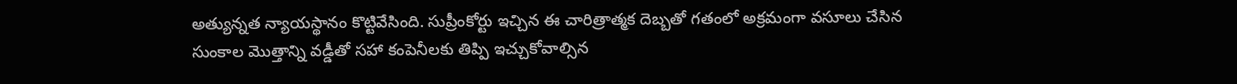అత్యున్నత న్యాయస్థానం కొట్టివేసింది. సుప్రీంకోర్టు ఇచ్చిన ఈ చారిత్రాత్మక దెబ్బతో గతంలో అక్రమంగా వసూలు చేసిన సుంకాల మొత్తాన్ని వడ్డీతో సహా కంపెనీలకు తిప్పి ఇచ్చుకోవాల్సిన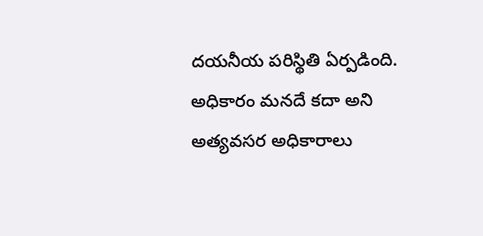దయనీయ పరిస్థితి ఏర్పడింది. అధికారం మనదే కదా అని అత్యవసర అధికారాలు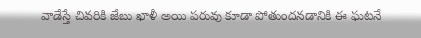వాడేస్తే చివరికి జేబు ఖాళీ అయి పరువు కూడా పోతుందనడానికి ఈ ఘటనే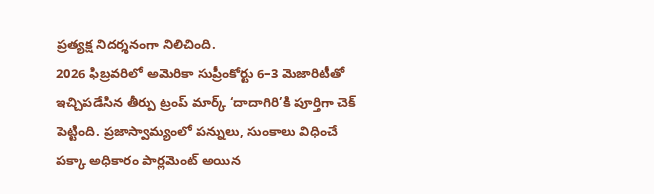ప్రత్యక్ష నిదర్శనంగా నిలిచింది.
2026 ఫిబ్రవరిలో అమెరికా సుప్రీంకోర్టు 6–3 మెజారిటీతో ఇచ్చిపడేసిన తీర్పు ట్రంప్ మార్క్ ‘దాదాగిరి’కి పూర్తిగా చెక్ పెట్టింది. ప్రజాస్వామ్యంలో పన్నులు, సుంకాలు విధించే పక్కా అధికారం పార్లమెంట్ అయిన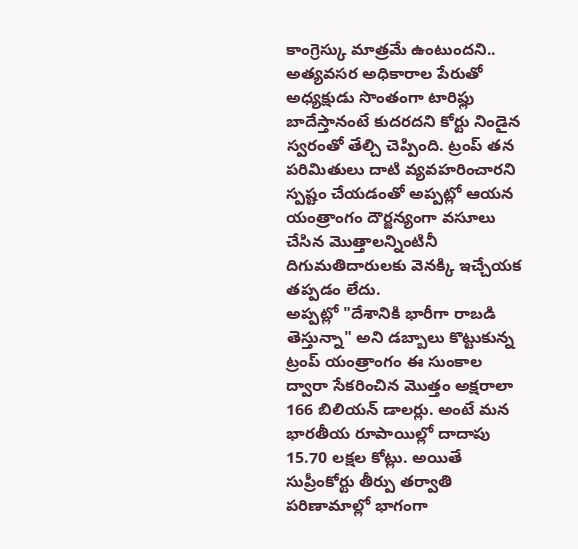కాంగ్రెస్కు మాత్రమే ఉంటుందని.. అత్యవసర అధికారాల పేరుతో అధ్యక్షుడు సొంతంగా టారిఫ్లు బాదేస్తానంటే కుదరదని కోర్టు నిండైన స్వరంతో తేల్చి చెప్పింది. ట్రంప్ తన పరిమితులు దాటి వ్యవహరించారని స్పష్టం చేయడంతో అప్పట్లో ఆయన యంత్రాంగం దౌర్జన్యంగా వసూలు చేసిన మొత్తాలన్నింటినీ దిగుమతిదారులకు వెనక్కి ఇచ్చేయక తప్పడం లేదు.
అప్పట్లో "దేశానికి భారీగా రాబడి తెస్తున్నా" అని డబ్బాలు కొట్టుకున్న ట్రంప్ యంత్రాంగం ఈ సుంకాల ద్వారా సేకరించిన మొత్తం అక్షరాలా 166 బిలియన్ డాలర్లు. అంటే మన భారతీయ రూపాయిల్లో దాదాపు 15.70 లక్షల కోట్లు. అయితే సుప్రీంకోర్టు తీర్పు తర్వాతి పరిణామాల్లో భాగంగా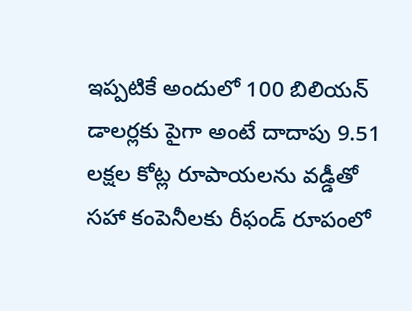ఇప్పటికే అందులో 100 బిలియన్ డాలర్లకు పైగా అంటే దాదాపు 9.51 లక్షల కోట్ల రూపాయలను వడ్డీతో సహా కంపెనీలకు రీఫండ్ రూపంలో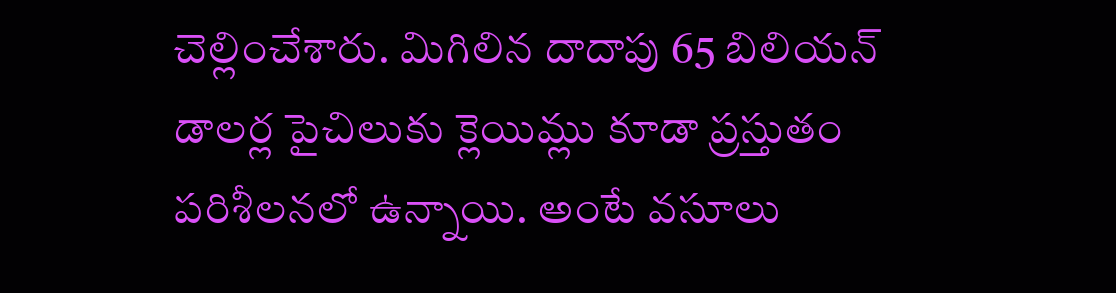చెల్లించేశారు. మిగిలిన దాదాపు 65 బిలియన్ డాలర్ల పైచిలుకు క్లెయిమ్లు కూడా ప్రస్తుతం పరిశీలనలో ఉన్నాయి. అంటే వసూలు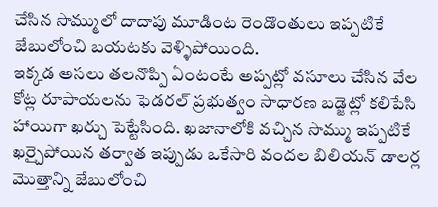చేసిన సొమ్ములో దాదాపు మూడింట రెండొంతులు ఇప్పటికే జేబులోంచి బయటకు వెళ్ళిపోయింది.
ఇక్కడ అసలు తలనొప్పి ఏంటంటే అప్పట్లో వసూలు చేసిన వేల కోట్ల రూపాయలను ఫెడరల్ ప్రభుత్వం సాధారణ బడ్జెట్లో కలిపేసి హాయిగా ఖర్చు పెట్టేసింది. ఖజానాలోకి వచ్చిన సొమ్ము ఇప్పటికే ఖర్చైపోయిన తర్వాత ఇప్పుడు ఒకేసారి వందల బిలియన్ డాలర్ల మొత్తాన్ని జేబులోంచి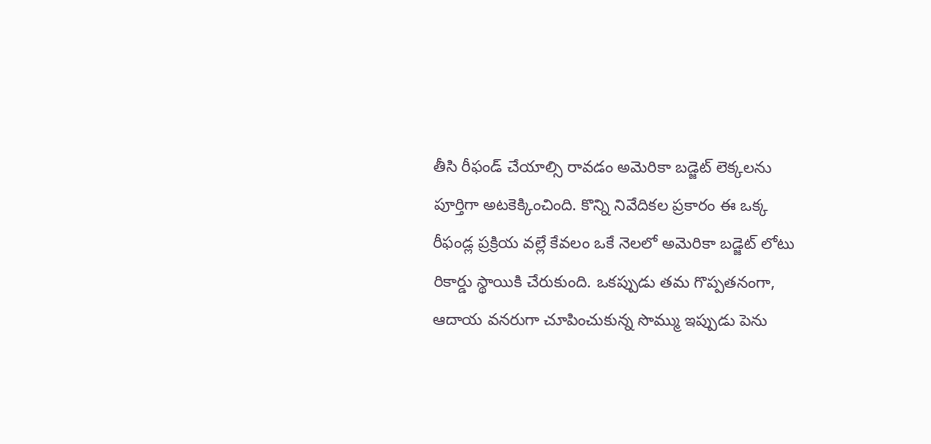తీసి రీఫండ్ చేయాల్సి రావడం అమెరికా బడ్జెట్ లెక్కలను పూర్తిగా అటకెక్కించింది. కొన్ని నివేదికల ప్రకారం ఈ ఒక్క రీఫండ్ల ప్రక్రియ వల్లే కేవలం ఒకే నెలలో అమెరికా బడ్జెట్ లోటు రికార్డు స్థాయికి చేరుకుంది. ఒకప్పుడు తమ గొప్పతనంగా, ఆదాయ వనరుగా చూపించుకున్న సొమ్ము ఇప్పుడు పెను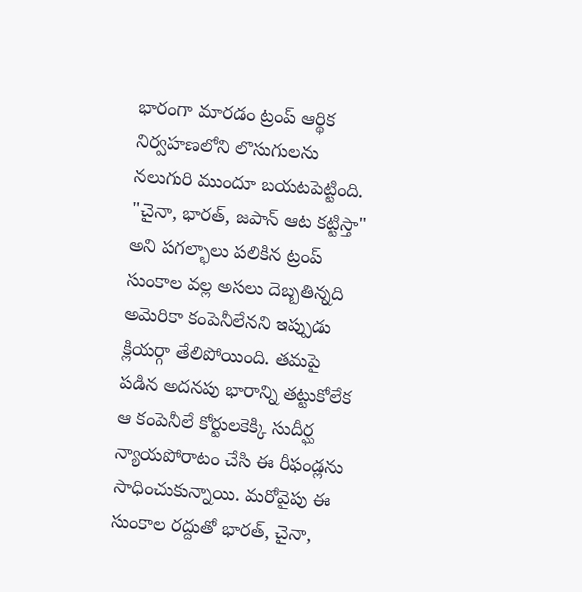భారంగా మారడం ట్రంప్ ఆర్థిక నిర్వహణలోని లొసుగులను నలుగురి ముందూ బయటపెట్టింది.
"చైనా, భారత్, జపాన్ ఆట కట్టిస్తా" అని పగల్భాలు పలికిన ట్రంప్ సుంకాల వల్ల అసలు దెబ్బతిన్నది అమెరికా కంపెనీలేనని ఇప్పుడు క్లియర్గా తేలిపోయింది. తమపై పడిన అదనపు భారాన్ని తట్టుకోలేక ఆ కంపెనీలే కోర్టులకెక్కి సుదీర్ఘ న్యాయపోరాటం చేసి ఈ రీఫండ్లను సాధించుకున్నాయి. మరోవైపు ఈ సుంకాల రద్దుతో భారత్, చైనా,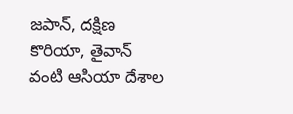జపాన్, దక్షిణ కొరియా, తైవాన్ వంటి ఆసియా దేశాల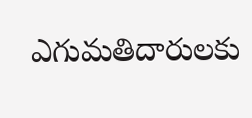ఎగుమతిదారులకు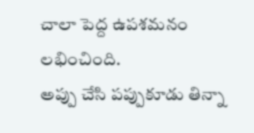చాలా పెద్ద ఉపశమనం లభించింది.
అప్పు చేసి పప్పుకూడు తిన్నా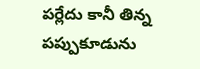పర్లేదు కానీ తిన్న పప్పుకూడును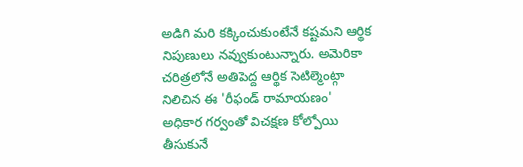అడిగి మరి కక్కించుకుంటేనే కష్టమని ఆర్థిక నిపుణులు నవ్వుకుంటున్నారు. అమెరికా చరిత్రలోనే అతిపెద్ద ఆర్థిక సెటిల్మెంట్గా నిలిచిన ఈ 'రీఫండ్ రామాయణం' అధికార గర్వంతో విచక్షణ కోల్పోయి తీసుకునే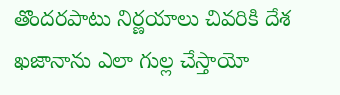తొందరపాటు నిర్ణయాలు చివరికి దేశ ఖజానాను ఎలా గుల్ల చేస్తాయో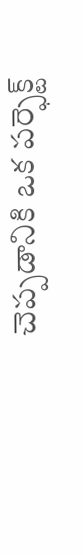చెప్పడానికి ఒక పర్ఫెక్ట్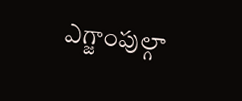ఎగ్జాంపుల్గా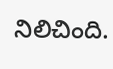నిలిచింది.